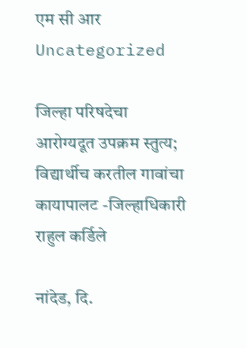एम सी आर
Uncategorized

जिल्हा परिषदेचा आरोग्यदूत उपक्रम स्तुत्य; विद्यार्थीच करतील गावांचा कायापालट -जिल्हाधिकारी राहुल कर्डिले

नांदेड, दि.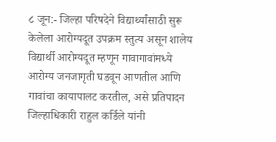८ जून:- जिल्हा परिषदेने विद्यार्थ्यांसाठी सुरू केलेला आरोग्यदूत उपक्रम स्तुत्य असून शालेय विद्यार्थी आरोग्यदूत म्हणून गावागावांमध्ये आरोग्य जनजागृती घडवून आणतील आणि गावांचा कायापालट करतील, असे प्रतिपादन जिल्हाधिकारी राहुल कर्डिले यांनी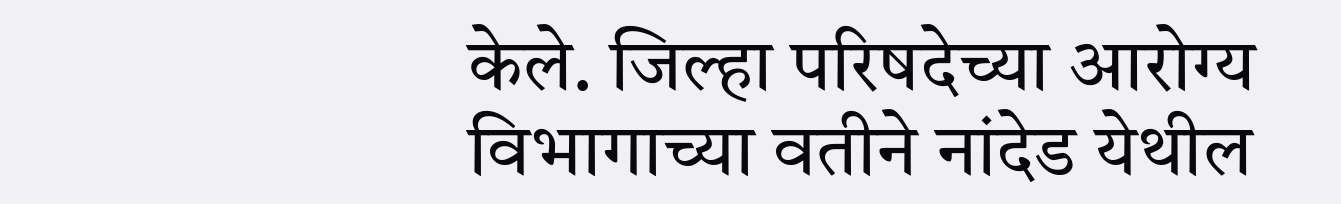केले. जिल्हा परिषदेच्या आरोग्य विभागाच्या वतीने नांदेड येथील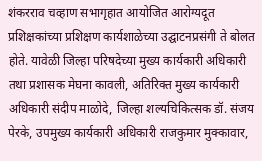शंकरराव चव्हाण सभागृहात आयोजित आरोग्यदूत प्रशिक्षकांच्या प्रशिक्षण कार्यशाळेच्या उद्घाटनप्रसंगी ते बोलत होते. यावेळी जिल्हा परिषदेच्या मुख्य कार्यकारी अधिकारी तथा प्रशासक मेघना कावली, अतिरिक्त मुख्य कार्यकारी अधिकारी संदीप माळोदे, जिल्हा शल्यचिकित्सक डॉ. संजय पेरके, उपमुख्य कार्यकारी अधिकारी राजकुमार मुक्कावार,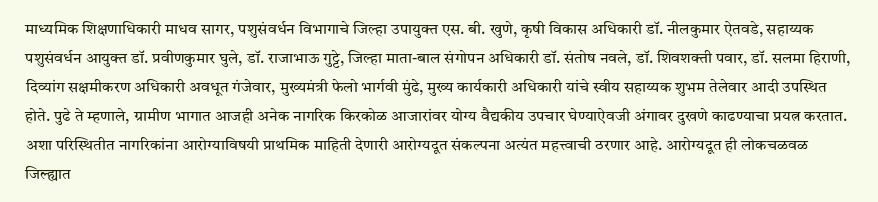माध्यमिक शिक्षणाधिकारी माधव सागर, पशुसंवर्धन विभागाचे जिल्हा उपायुक्त एस. बी. खुणे, कृषी विकास अधिकारी डॉ. नीलकुमार ऐतवडे, सहाय्यक पशुसंवर्धन आयुक्त डॉ. प्रवीणकुमार घुले, डॉ. राजाभाऊ गुट्टे, जिल्हा माता-बाल संगोपन अधिकारी डॉ. संतोष नवले, डॉ. शिवशक्ती पवार, डॉ. सलमा हिराणी, दिव्यांग सक्षमीकरण अधिकारी अवधूत गंजेवार, मुख्यमंत्री फेलो भार्गवी मुंढे, मुख्य कार्यकारी अधिकारी यांचे स्वीय सहाय्यक शुभम तेलेवार आदी उपस्थित होते. पुढे ते म्हणाले, ग्रामीण भागात आजही अनेक नागरिक किरकोळ आजारांवर योग्य वैद्यकीय उपचार घेण्याऐवजी अंगावर दुखणे काढण्याचा प्रयत्न करतात. अशा परिस्थितीत नागरिकांना आरोग्याविषयी प्राथमिक माहिती देणारी आरोग्यदूत संकल्पना अत्यंत महत्त्वाची ठरणार आहे. आरोग्यदूत ही लोकचळवळ जिल्ह्यात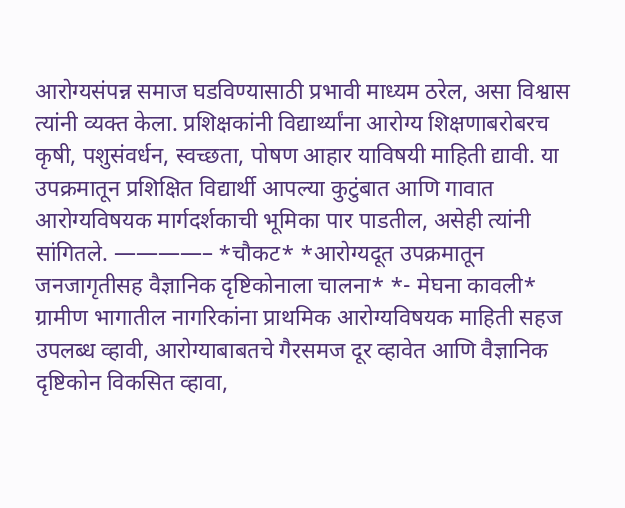आरोग्यसंपन्न समाज घडविण्यासाठी प्रभावी माध्यम ठरेल, असा विश्वास त्यांनी व्यक्त केला. प्रशिक्षकांनी विद्यार्थ्यांना आरोग्य शिक्षणाबरोबरच कृषी, पशुसंवर्धन, स्वच्छता, पोषण आहार याविषयी माहिती द्यावी. या उपक्रमातून प्रशिक्षित विद्यार्थी आपल्या कुटुंबात आणि गावात आरोग्यविषयक मार्गदर्शकाची भूमिका पार पाडतील, असेही त्यांनी सांगितले. ————– *चौकट* *आरोग्यदूत उपक्रमातून जनजागृतीसह वैज्ञानिक दृष्टिकोनाला चालना* *- मेघना कावली* ग्रामीण भागातील नागरिकांना प्राथमिक आरोग्यविषयक माहिती सहज उपलब्ध व्हावी, आरोग्याबाबतचे गैरसमज दूर व्हावेत आणि वैज्ञानिक दृष्टिकोन विकसित व्हावा,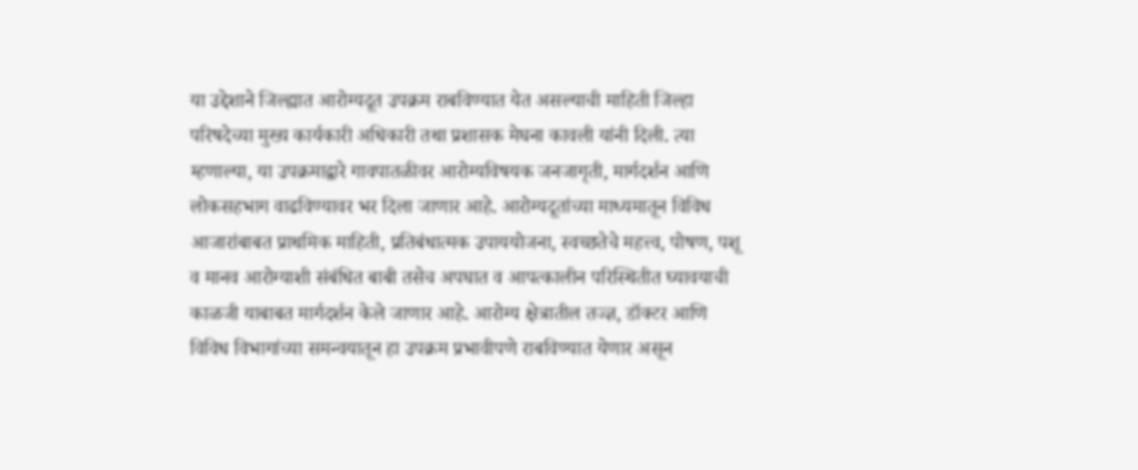या उद्देशाने जिल्ह्यात आरोग्यदूत उपक्रम राबविण्यात येत असल्याची माहिती जिल्हा परिषदेच्या मुख्य कार्यकारी अधिकारी तथा प्रशासक मेघना कावली यांनी दिली. त्या म्हणाल्या, या उपक्रमाद्वारे गावपातळीवर आरोग्यविषयक जनजागृती, मार्गदर्शन आणि लोकसहभाग वाढविण्यावर भर दिला जाणार आहे. आरोग्यदूतांच्या माध्यमातून विविध आजारांबाबत प्राथमिक माहिती, प्रतिबंधात्मक उपाययोजना, स्वच्छतेचे महत्त्व, पोषण, पशू व मानव आरोग्याशी संबंधित बाबी तसेच अपघात व आपत्कालीन परिस्थितीत घ्यावयाची काळजी याबाबत मार्गदर्शन केले जाणार आहे. आरोग्य क्षेत्रातील तज्ज्ञ, डॉक्टर आणि विविध विभागांच्या समन्वयातून हा उपक्रम प्रभावीपणे राबविण्यात येणार असून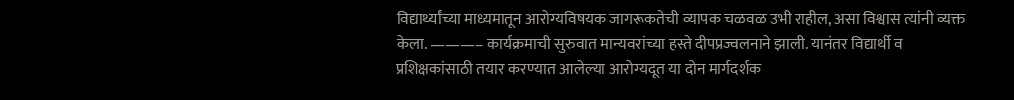विद्यार्थ्यांच्या माध्यमातून आरोग्यविषयक जागरूकतेची व्यापक चळवळ उभी राहील, असा विश्वास त्यांनी व्यक्त केला. ———– कार्यक्रमाची सुरुवात मान्यवरांच्या हस्ते दीपप्रज्वलनाने झाली. यानंतर विद्यार्थी व प्रशिक्षकांसाठी तयार करण्यात आलेल्या आरोग्यदूत या दोन मार्गदर्शक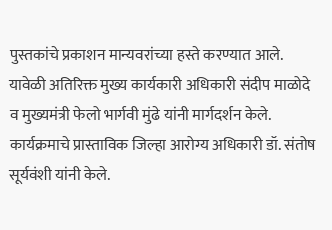पुस्तकांचे प्रकाशन मान्यवरांच्या हस्ते करण्यात आले. यावेळी अतिरिक्त मुख्य कार्यकारी अधिकारी संदीप माळोदे व मुख्यमंत्री फेलो भार्गवी मुंढे यांनी मार्गदर्शन केले. कार्यक्रमाचे प्रास्ताविक जिल्हा आरोग्य अधिकारी डॉ. संतोष सूर्यवंशी यांनी केले.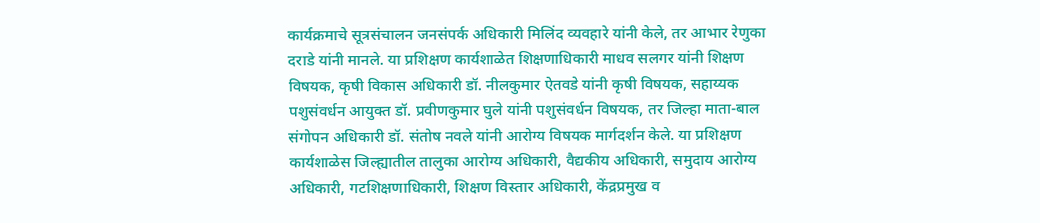कार्यक्रमाचे सूत्रसंचालन जनसंपर्क अधिकारी मिलिंद व्यवहारे यांनी केले, तर आभार रेणुका दराडे यांनी मानले. या प्रशिक्षण कार्यशाळेत शिक्षणाधिकारी माधव सलगर यांनी शिक्षण विषयक, कृषी विकास अधिकारी डॉ. नीलकुमार ऐतवडे यांनी कृषी विषयक, सहाय्यक पशुसंवर्धन आयुक्त डॉ. प्रवीणकुमार घुले यांनी पशुसंवर्धन विषयक, तर जिल्हा माता-बाल संगोपन अधिकारी डॉ. संतोष नवले यांनी आरोग्य विषयक मार्गदर्शन केले. या प्रशिक्षण कार्यशाळेस जिल्ह्यातील तालुका आरोग्य अधिकारी, वैद्यकीय अधिकारी, समुदाय आरोग्य अधिकारी, गटशिक्षणाधिकारी, शिक्षण विस्तार अधिकारी, केंद्रप्रमुख व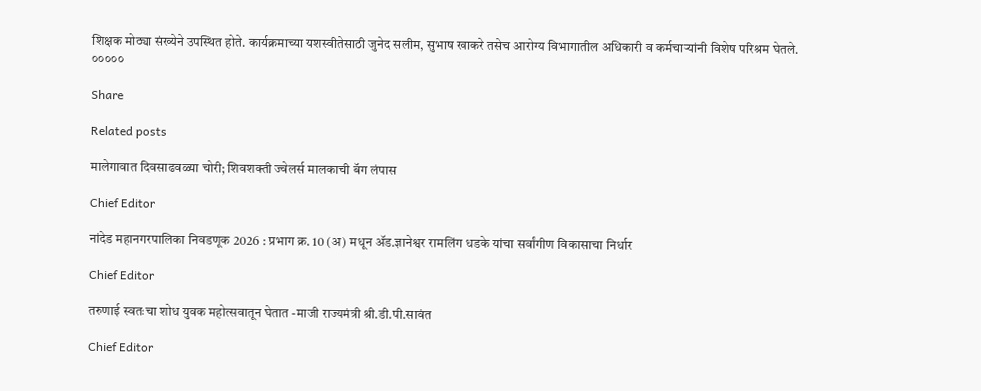शिक्षक मोठ्या संख्येने उपस्थित होते. कार्यक्रमाच्या यशस्वीतेसाठी जुनेद सलीम, सुभाष खाकरे तसेच आरोग्य विभागातील अधिकारी व कर्मचाऱ्यांनी विशेष परिश्रम घेतले. ०००००

Share

Related posts

मालेगावात दिवसाढवळ्या चोरी; शिवशक्ती ज्वेलर्स मालकाची बॅग लंपास

Chief Editor

नांदेड महानगरपालिका निवडणूक 2026 : प्रभाग क्र. 10 (अ) मधून ॲड.ज्ञानेश्वर रामलिंग धडके यांचा सर्वांगीण विकासाचा निर्धार

Chief Editor

तरुणाई स्वतःचा शोध युवक महोत्सवातून घेतात -माजी राज्यमंत्री श्री.डी.पी.सावंत

Chief Editor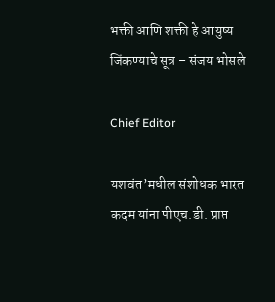भक्ती आणि शक्ती हे आयुष्य जिंकण्याचे सूत्र – संजय भोसले

Chief Editor

यशवंत’मधील संशोधक भारत कदम यांना पीएच.डी. प्राप्त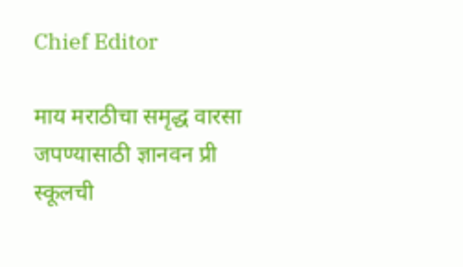Chief Editor

माय मराठीचा समृद्ध वारसा जपण्यासाठी ज्ञानवन प्री स्कूलची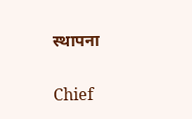स्थापना

Chief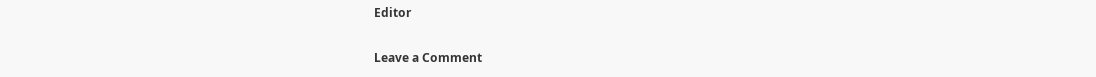Editor

Leave a Comment